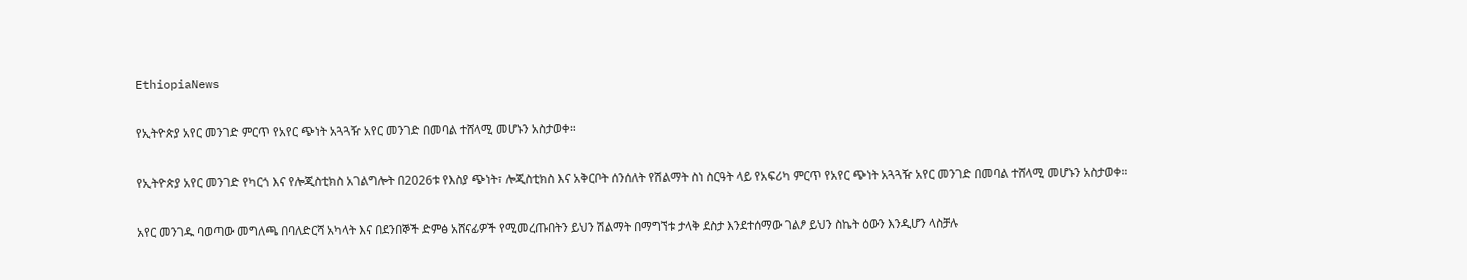EthiopiaNews

የኢትዮጵያ አየር መንገድ ምርጥ የአየር ጭነት አጓጓዥ አየር መንገድ በመባል ተሸላሚ መሆኑን አስታወቀ።

የኢትዮጵያ አየር መንገድ የካርጎ እና የሎጂስቲክስ አገልግሎት በ2026ቱ የእስያ ጭነት፣ ሎጂስቲክስ እና አቅርቦት ሰንሰለት የሽልማት ስነ ስርዓት ላይ የአፍሪካ ምርጥ የአየር ጭነት አጓጓዥ አየር መንገድ በመባል ተሸላሚ መሆኑን አስታወቀ።

አየር መንገዱ ባወጣው መግለጫ በባለድርሻ አካላት እና በደንበኞች ድምፅ አሸናፊዎች የሚመረጡበትን ይህን ሽልማት በማግኘቱ ታላቅ ደስታ እንደተሰማው ገልፆ ይህን ስኬት ዕውን እንዲሆን ላስቻሉ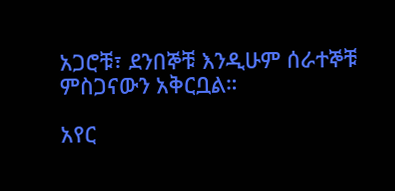አጋሮቹ፣ ደንበኞቹ እንዲሁም ሰራተኞቹ ምስጋናውን አቅርቧል።

አየር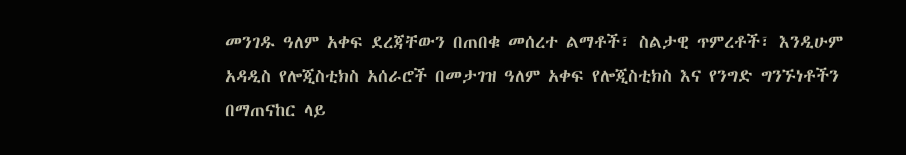መንገዱ ዓለም አቀፍ ደረጃቸውን በጠበቁ መሰረተ ልማቶች፣ ስልታዊ ጥምረቶች፣ እንዲሁም አዳዲስ የሎጂስቲክስ አሰራሮች በመታገዝ ዓለም አቀፍ የሎጂስቲክስ እና የንግድ ግንኙነቶችን በማጠናከር ላይ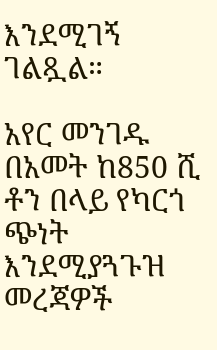እንደሚገኝ ገልጿል።

አየር መንገዱ በአመት ከ850 ሺ ቶን በላይ የካርጎ ጭነት እንደሚያጓጉዝ መረጃዎች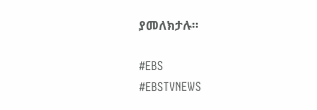ያመለክታሉ።

#EBS
#EBSTVNEWS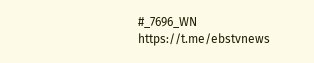#_7696_WN
https://t.me/ebstvnews